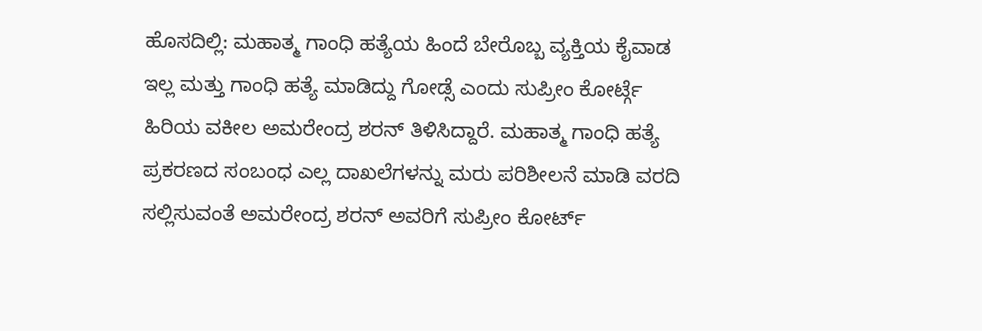ಹೊಸದಿಲ್ಲಿ: ಮಹಾತ್ಮ ಗಾಂಧಿ ಹತ್ಯೆಯ ಹಿಂದೆ ಬೇರೊಬ್ಬ ವ್ಯಕ್ತಿಯ ಕೈವಾಡ ಇಲ್ಲ ಮತ್ತು ಗಾಂಧಿ ಹತ್ಯೆ ಮಾಡಿದ್ದು ಗೋಡ್ಸೆ ಎಂದು ಸುಪ್ರೀಂ ಕೋರ್ಟ್ಗೆ ಹಿರಿಯ ವಕೀಲ ಅಮರೇಂದ್ರ ಶರನ್ ತಿಳಿಸಿದ್ದಾರೆ. ಮಹಾತ್ಮ ಗಾಂಧಿ ಹತ್ಯೆ ಪ್ರಕರಣದ ಸಂಬಂಧ ಎಲ್ಲ ದಾಖಲೆಗಳನ್ನು ಮರು ಪರಿಶೀಲನೆ ಮಾಡಿ ವರದಿ ಸಲ್ಲಿಸುವಂತೆ ಅಮರೇಂದ್ರ ಶರನ್ ಅವರಿಗೆ ಸುಪ್ರೀಂ ಕೋರ್ಟ್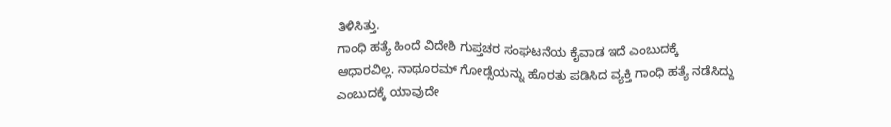ತಿಳಿಸಿತ್ತು.
ಗಾಂಧಿ ಹತ್ಯೆ ಹಿಂದೆ ವಿದೇಶಿ ಗುಪ್ತಚರ ಸಂಘಟನೆಯ ಕೈವಾಡ ಇದೆ ಎಂಬುದಕ್ಕೆ ಆಧಾರವಿಲ್ಲ. ನಾಥೂರಮ್ ಗೋಡ್ಸೆಯನ್ನು ಹೊರತು ಪಡಿಸಿದ ವ್ಯಕ್ತಿ ಗಾಂಧಿ ಹತ್ಯೆ ನಡೆಸಿದ್ದು ಎಂಬುದಕ್ಕೆ ಯಾವುದೇ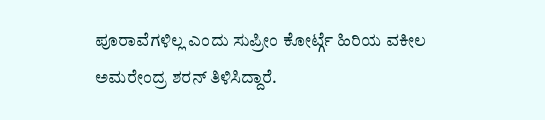ಪೂರಾವೆಗಳಿಲ್ಲ ಎಂದು ಸುಪ್ರೀಂ ಕೋರ್ಟ್ಗೆ ಹಿರಿಯ ವಕೀಲ ಅಮರೇಂದ್ರ ಶರನ್ ತಿಳಿಸಿದ್ದಾರೆ.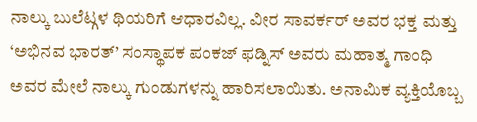ನಾಲ್ಕು ಬುಲೆಟ್ಗಳ ಥಿಯರಿಗೆ ಆಧಾರವಿಲ್ಲ. ವೀರ ಸಾವರ್ಕರ್ ಅವರ ಭಕ್ತ ಮತ್ತು ‘ಅಭಿನವ ಭಾರತ್’ ಸಂಸ್ಥಾಪಕ ಪಂಕಜ್ ಫಡ್ನಿಸ್ ಅವರು ಮಹಾತ್ಮ ಗಾಂಧಿ ಅವರ ಮೇಲೆ ನಾಲ್ಕು ಗುಂಡುಗಳನ್ನು ಹಾರಿಸಲಾಯಿತು. ಅನಾಮಿಕ ವ್ಯಕ್ತಿಯೊಬ್ಬ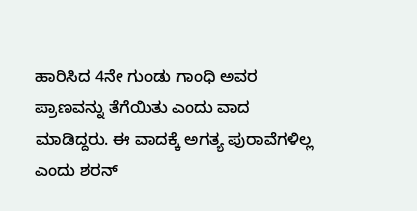ಹಾರಿಸಿದ 4ನೇ ಗುಂಡು ಗಾಂಧಿ ಅವರ ಪ್ರಾಣವನ್ನು ತೆಗೆಯಿತು ಎಂದು ವಾದ ಮಾಡಿದ್ದರು. ಈ ವಾದಕ್ಕೆ ಅಗತ್ಯ ಪುರಾವೆಗಳಿಲ್ಲ ಎಂದು ಶರನ್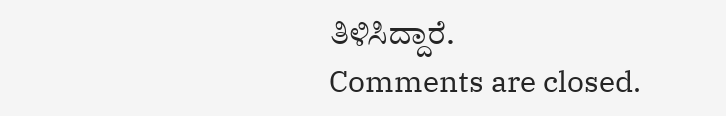ತಿಳಿಸಿದ್ದಾರೆ.
Comments are closed.